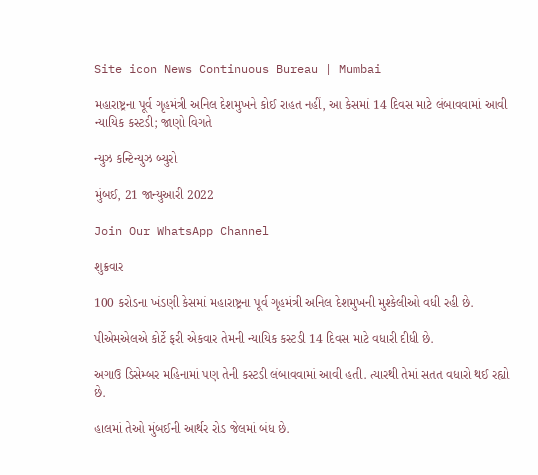Site icon News Continuous Bureau | Mumbai

મહારાષ્ટ્રના પૂર્વ ગૃહમંત્રી અનિલ દેશમુખને કોઈ રાહત નહીં, આ કેસમાં 14 દિવસ માટે લંબાવવામાં આવી ન્યાયિક કસ્ટડી; જાણો વિગતે

ન્યુઝ કન્ટિન્યુઝ બ્યુરો

મુંબઈ, 21 જાન્યુઆરી 2022

Join Our WhatsApp Channel

શુક્રવાર

100 કરોડના ખંડણી કેસમાં મહારાષ્ટ્રના પૂર્વ ગૃહમંત્રી અનિલ દેશમુખની મુશ્કેલીઓ વધી રહી છે.

પીએમએલએ કોર્ટે ફરી એકવાર તેમની ન્યાયિક કસ્ટડી 14 દિવસ માટે વધારી દીધી છે.

અગાઉ ડિસેમ્બર મહિનામાં પણ તેની કસ્ટડી લંબાવવામાં આવી હતી. ત્યારથી તેમાં સતત વધારો થઈ રહ્યો છે.

હાલમાં તેઓ મુંબઈની આર્થર રોડ જેલમાં બંધ છે.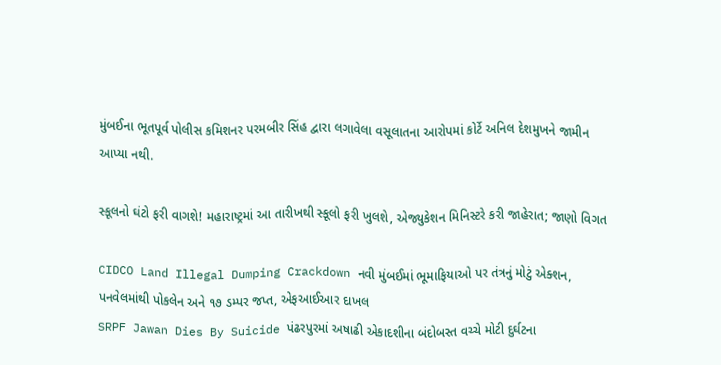મુંબઈના ભૂતપૂર્વ પોલીસ કમિશનર પરમબીર સિંહ દ્વારા લગાવેલા વસૂલાતના આરોપમાં કોર્ટે અનિલ દેશમુખને જામીન આપ્યા નથી.

સ્કૂલનો ઘંટો ફરી વાગશે! મહારાષ્ટ્રમાં આ તારીખથી સ્કૂલો ફરી ખુલશે, એજ્યુકેશન મિનિસ્ટરે કરી જાહેરાત; જાણો વિગત

CIDCO Land Illegal Dumping Crackdown નવી મુંબઈમાં ભૂમાફિયાઓ પર તંત્રનું મોટું એક્શન, પનવેલમાંથી પોકલેન અને ૧૭ ડમ્પર જપ્ત, એફઆઈઆર દાખલ
SRPF Jawan Dies By Suicide પંઢરપુરમાં અષાઢી એકાદશીના બંદોબસ્ત વચ્ચે મોટી દુર્ઘટના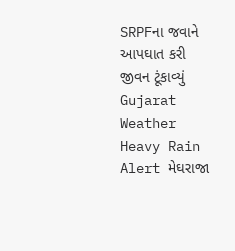SRPFના જવાને આપઘાત કરી જીવન ટૂંકાવ્યું
Gujarat Weather Heavy Rain Alert મેઘરાજા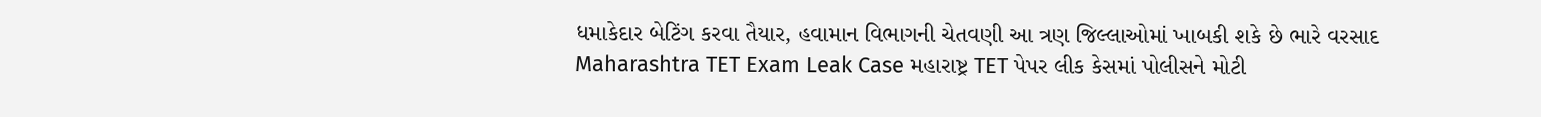ધમાકેદાર બેટિંગ કરવા તૈયાર, હવામાન વિભાગની ચેતવણી આ ત્રણ જિલ્લાઓમાં ખાબકી શકે છે ભારે વરસાદ
Maharashtra TET Exam Leak Case મહારાષ્ટ્ર TET પેપર લીક કેસમાં પોલીસને મોટી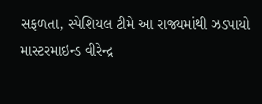સફળતા, સ્પેશિયલ ટીમે આ રાજ્યમાંથી ઝડપાયો માસ્ટરમાઇન્ડ વીરેન્દ્ર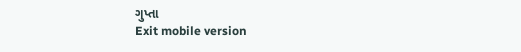ગુપ્તા
Exit mobile version